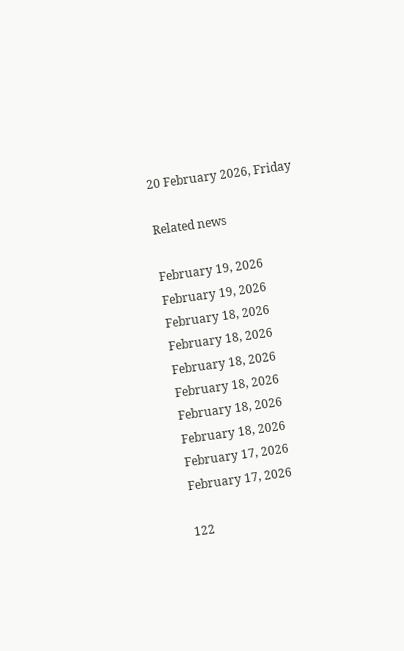20 February 2026, Friday

Related news

February 19, 2026
February 19, 2026
February 18, 2026
February 18, 2026
February 18, 2026
February 18, 2026
February 18, 2026
February 18, 2026
February 17, 2026
February 17, 2026

122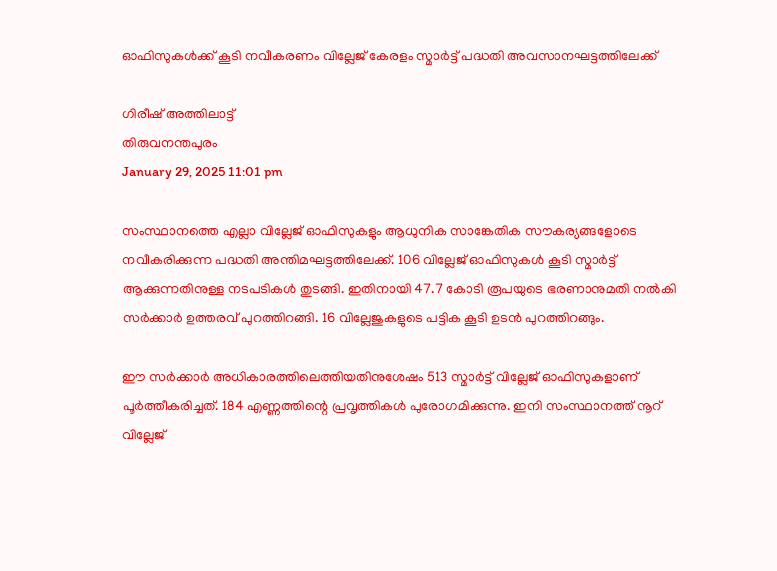ഓഫിസുകള്‍ക്ക് കൂടി നവീകരണം വില്ലേജ് കേരളം സ്മാര്‍ട്ട് പദ്ധതി അവസാനഘട്ടത്തിലേക്ക്

ഗിരീഷ് അത്തിലാട്ട്
തിരുവനന്തപുരം
January 29, 2025 11:01 pm

സംസ്ഥാനത്തെ എല്ലാ വില്ലേജ് ഓഫിസുകളും ആധുനിക സാങ്കേതിക സൗകര്യങ്ങളോടെ നവീകരിക്കുന്ന പദ്ധതി അന്തിമഘട്ടത്തിലേക്ക്. 106 വില്ലേജ് ഓഫിസുകള്‍ കൂടി സ്മാര്‍ട്ട് ആക്കുന്നതിനുള്ള നടപടികള്‍ തുടങ്ങി. ഇതിനായി 47.7 കോടി രൂപയുടെ ഭരണാനുമതി നല്‍കി സര്‍ക്കാര്‍ ഉത്തരവ് പുറത്തിറങ്ങി. 16 വില്ലേജുകളുടെ പട്ടിക കൂടി ഉടന്‍ പുറത്തിറങ്ങും.

ഈ സര്‍ക്കാര്‍ അധികാരത്തിലെത്തിയതിനുശേഷം 513 സ്മാർട്ട് വില്ലേജ് ഓഫിസുകളാണ് പൂര്‍ത്തീകരിച്ചത്. 184 എണ്ണത്തിന്റെ പ്രവൃത്തികള്‍ പുരോഗമിക്കുന്നു. ഇനി സംസ്ഥാനത്ത് നൂറ് വില്ലേജ്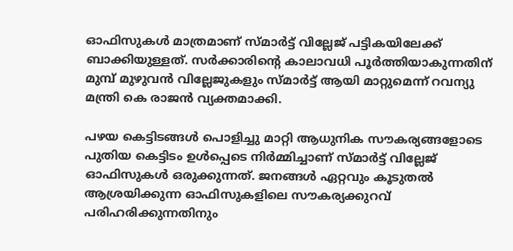ഓഫിസുകള്‍ മാത്രമാണ് സ്മാര്‍ട്ട് വില്ലേജ് പട്ടികയിലേക്ക് ബാക്കിയുള്ളത്. സര്‍ക്കാരിന്റെ കാലാവധി പൂര്‍ത്തിയാകുന്നതിന് മുമ്പ് മുഴുവന്‍ വില്ലേജുകളും സ്മാര്‍ട്ട് ആയി മാറ്റുമെന്ന് റവന്യു മന്ത്രി കെ രാജന്‍ വ്യക്തമാക്കി.

പഴയ കെട്ടിടങ്ങൾ പൊളിച്ചു മാറ്റി ആധുനിക സൗകര്യങ്ങളോടെ പുതിയ കെട്ടിടം ഉൾപ്പെടെ നിർമ്മിച്ചാണ് സ്മാർട്ട് വില്ലേജ് ഓഫിസുകൾ ഒരുക്കുന്നത്. ജനങ്ങൾ ഏറ്റവും കൂടുതൽ ആശ്രയിക്കുന്ന ഓഫിസുകളിലെ സൗകര്യക്കുറവ് പരിഹരിക്കുന്നതിനും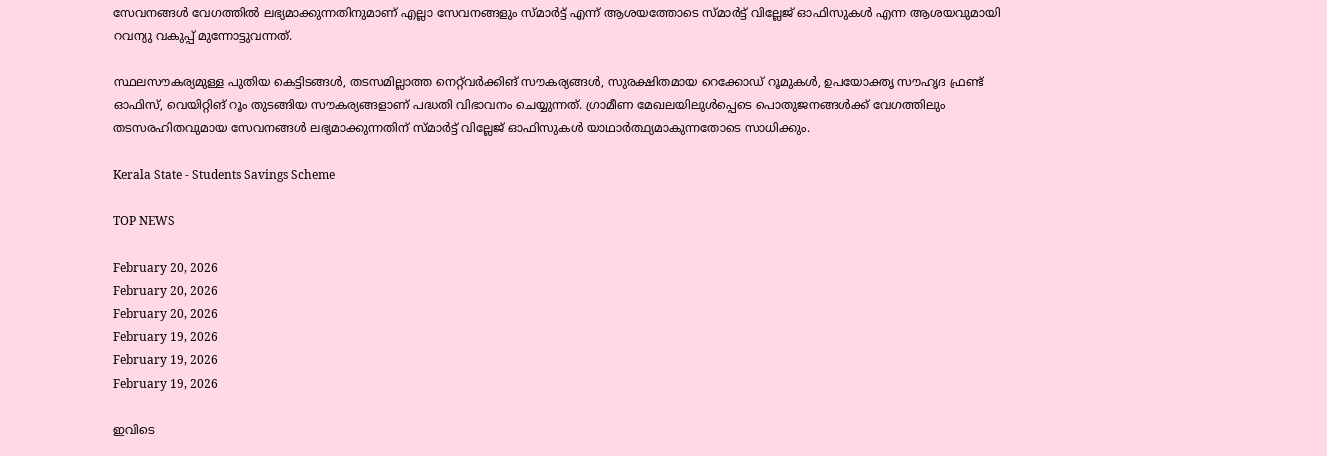സേവനങ്ങൾ വേഗത്തിൽ ലഭ്യമാക്കുന്നതിനുമാണ് എല്ലാ സേവനങ്ങളും സ്മാർട്ട് എന്ന് ആശയത്തോടെ സ്മാർട്ട് വില്ലേജ് ഓഫിസുകൾ എന്ന ആശയവുമായി റവന്യു വകുപ്പ് മുന്നോട്ടുവന്നത്.

സ്ഥലസൗകര്യമുള്ള പുതിയ കെട്ടിടങ്ങള്‍, തടസമില്ലാത്ത നെറ്റ്‌വര്‍ക്കിങ് സൗകര്യങ്ങൾ, സുരക്ഷിതമായ റെക്കോഡ് റൂമുകൾ, ഉപയോക്തൃ സൗഹൃദ ഫ്രണ്ട് ഓഫിസ്, വെയിറ്റിങ് റൂം തുടങ്ങിയ സൗകര്യങ്ങളാണ് പദ്ധതി വിഭാവനം ചെയ്യുന്നത്. ഗ്രാമീണ മേഖലയിലുള്‍പ്പെടെ പൊതുജനങ്ങള്‍ക്ക് വേഗത്തിലും തടസരഹിതവുമായ സേവനങ്ങള്‍ ലഭ്യമാക്കുന്നതിന് സ്മാര്‍ട്ട് വില്ലേജ് ഓഫിസുകള്‍ യാഥാര്‍ത്ഥ്യമാകുന്നതോടെ സാധിക്കും.

Kerala State - Students Savings Scheme

TOP NEWS

February 20, 2026
February 20, 2026
February 20, 2026
February 19, 2026
February 19, 2026
February 19, 2026

ഇവിടെ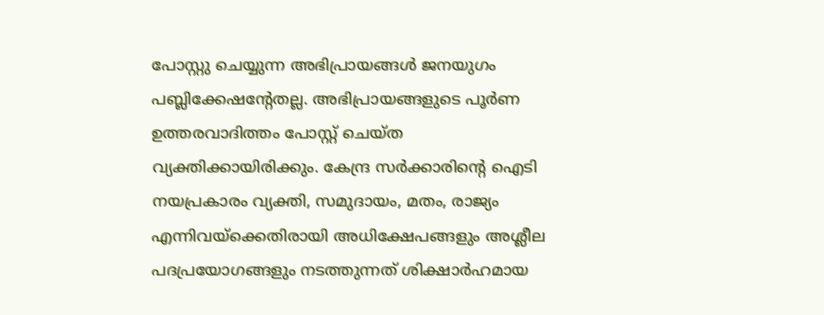പോസ്റ്റു ചെയ്യുന്ന അഭിപ്രായങ്ങള്‍ ജനയുഗം പബ്ലിക്കേഷന്റേതല്ല. അഭിപ്രായങ്ങളുടെ പൂര്‍ണ ഉത്തരവാദിത്തം പോസ്റ്റ് ചെയ്ത വ്യക്തിക്കായിരിക്കും. കേന്ദ്ര സര്‍ക്കാരിന്റെ ഐടി നയപ്രകാരം വ്യക്തി, സമുദായം, മതം, രാജ്യം എന്നിവയ്‌ക്കെതിരായി അധിക്ഷേപങ്ങളും അശ്ലീല പദപ്രയോഗങ്ങളും നടത്തുന്നത് ശിക്ഷാര്‍ഹമായ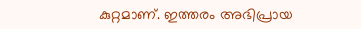കുറ്റമാണ്. ഇത്തരം അഭിപ്രായ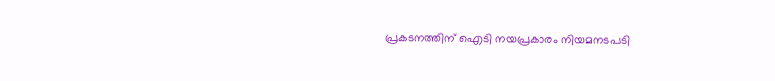പ്രകടനത്തിന് ഐടി നയപ്രകാരം നിയമനടപടി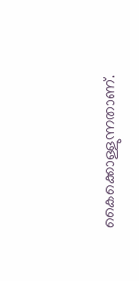കൈക്കൊള്ളുന്നതാണ്.